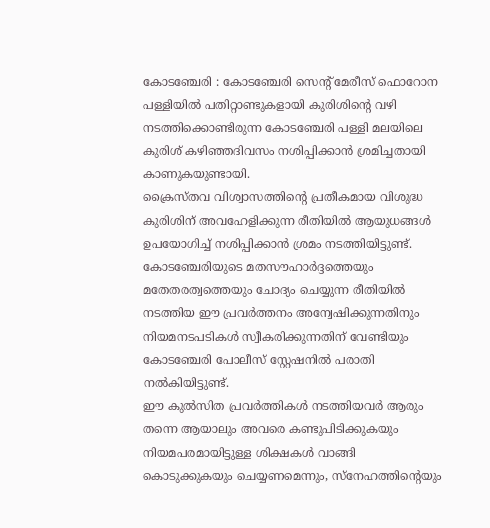കോടഞ്ചേരി : കോടഞ്ചേരി സെന്റ് മേരീസ് ഫൊറോന പള്ളിയിൽ പതിറ്റാണ്ടുകളായി കുരിശിന്റെ വഴി നടത്തിക്കൊണ്ടിരുന്ന കോടഞ്ചേരി പള്ളി മലയിലെ കുരിശ് കഴിഞ്ഞദിവസം നശിപ്പിക്കാൻ ശ്രമിച്ചതായി കാണുകയുണ്ടായി.
ക്രൈസ്തവ വിശ്വാസത്തിന്റെ പ്രതീകമായ വിശുദ്ധ കുരിശിന് അവഹേളിക്കുന്ന രീതിയിൽ ആയുധങ്ങൾ ഉപയോഗിച്ച് നശിപ്പിക്കാൻ ശ്രമം നടത്തിയിട്ടുണ്ട്. കോടഞ്ചേരിയുടെ മതസൗഹാർദ്ദത്തെയും മതേതരത്വത്തെയും ചോദ്യം ചെയ്യുന്ന രീതിയിൽ നടത്തിയ ഈ പ്രവർത്തനം അന്വേഷിക്കുന്നതിനും നിയമനടപടികൾ സ്വീകരിക്കുന്നതിന് വേണ്ടിയും കോടഞ്ചേരി പോലീസ് സ്റ്റേഷനിൽ പരാതി നൽകിയിട്ടുണ്ട്.
ഈ കുൽസിത പ്രവർത്തികൾ നടത്തിയവർ ആരും തന്നെ ആയാലും അവരെ കണ്ടുപിടിക്കുകയും നിയമപരമായിട്ടുള്ള ശിക്ഷകൾ വാങ്ങി കൊടുക്കുകയും ചെയ്യണമെന്നും, സ്നേഹത്തിന്റെയും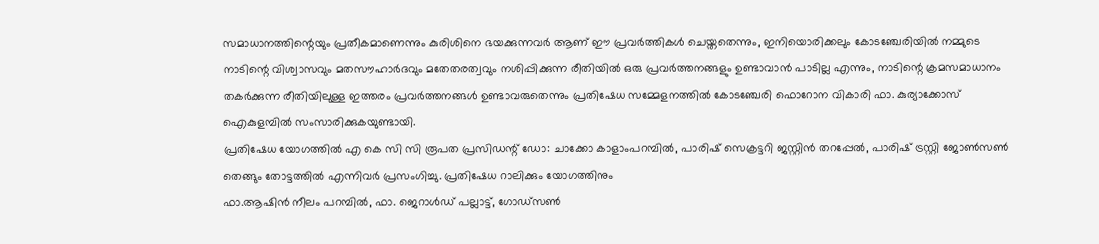സമാധാനത്തിന്റെയും പ്രതീകമാണെന്നും കുരിശിനെ ഭയക്കുന്നവർ ആണ് ഈ പ്രവർത്തികൾ ചെയ്തതെന്നും, ഇനിയൊരിക്കലും കോടഞ്ചേരിയിൽ നമ്മുടെ നാടിന്റെ വിശ്വാസവും മതസൗഹാർദവും മതേതരത്വവും നശിപ്പിക്കുന്ന രീതിയിൽ ഒരു പ്രവർത്തനങ്ങളും ഉണ്ടാവാൻ പാടില്ല എന്നും, നാടിന്റെ ക്രമസമാധാനം തകർക്കുന്ന രീതിയിലുള്ള ഇത്തരം പ്രവർത്തനങ്ങൾ ഉണ്ടാവരുതെന്നും പ്രതിഷേധ സമ്മേളനത്തിൽ കോടഞ്ചേരി ഫൊറോന വികാരി ഫാ. കുര്യാക്കോസ് ഐകുളമ്പിൽ സംസാരിക്കുകയുണ്ടായി.
പ്രതിഷേധ യോഗത്തിൽ എ കെ സി സി രൂപത പ്രസിഡന്റ് ഡോ: ചാക്കോ കാളാംപറമ്പിൽ, പാരിഷ് സെക്രട്ടറി ജസ്റ്റിൻ തറപ്പേൽ, പാരിഷ് ട്രസ്റ്റി ജോൺസൺ തെങ്ങും തോട്ടത്തിൽ എന്നിവർ പ്രസംഗിച്ചു. പ്രതിഷേധ റാലിക്കും യോഗത്തിനും
ഫാ.ആഷിൻ നീലം പറമ്പിൽ, ഫാ. ജെറാൾഡ് പല്ലാട്ട്, ഗോഡ്സൺ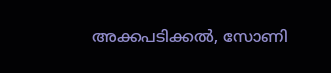അക്കപടിക്കൽ, സോണി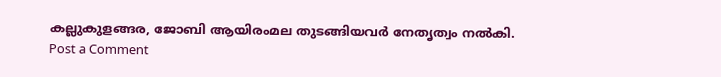കല്ലുകുളങ്ങര, ജോബി ആയിരംമല തുടങ്ങിയവർ നേതൃത്വം നൽകി.
Post a Comment